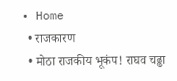• Home
  • राजकारण
  • मोठा राजकीय भूकंप! राघव चढ्ढा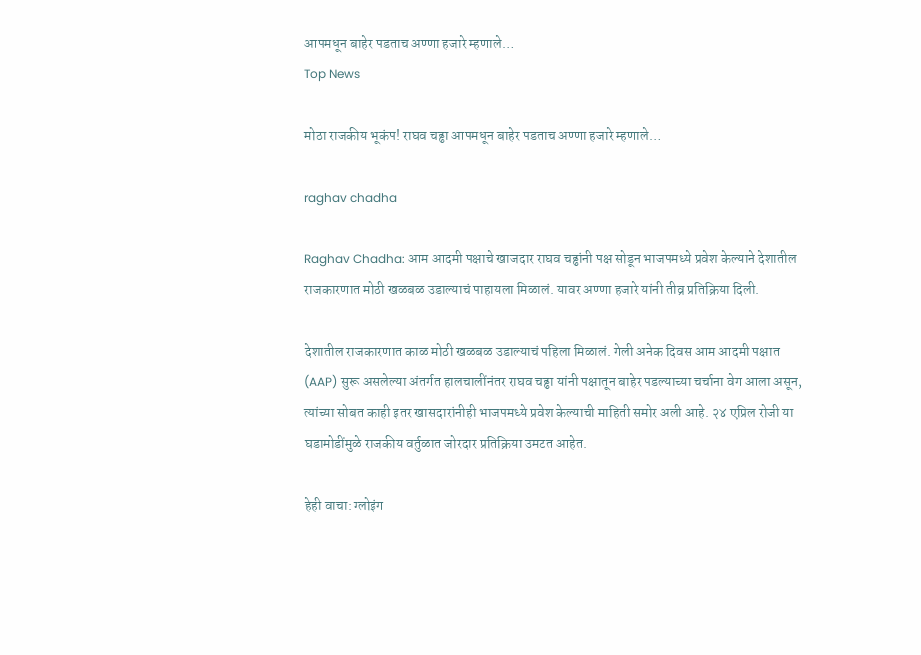आपमधून बाहेर पडताच अण्णा हजारे म्हणाले…
Top News

मोठा राजकीय भूकंप! राघव चढ्ढा आपमधून बाहेर पडताच अण्णा हजारे म्हणाले…

raghav chadha

Raghav Chadha: आम आदमी पक्षाचे खाजदार राघव चढ्ढांनी पक्ष सोडून भाजपमध्ये प्रवेश केल्याने देशातील राजकारणात मोठी खळबळ उडाल्याचं पाहायला मिळालं. यावर अण्णा हजारे यांनी तीव्र प्रतिक्रिया दिली.

देशातील राजकारणात काळ मोठी खळबळ उडाल्याचं पहिला मिळालं. गेली अनेक दिवस आम आदमी पक्षात (AAP) सुरू असलेल्या अंतर्गत हालचालींनंतर राघव चढ्ढा यांनी पक्षातून बाहेर पडल्याच्या चर्चाना वेग आला असून, त्यांच्या सोबत काही इतर खासदारांनीही भाजपमध्ये प्रवेश केल्याची माहिती समोर अली आहे. २४ एप्रिल रोजी या घडामोडींमुळे राजकीय वर्तुळात जोरदार प्रतिक्रिया उमटत आहेत.

हेही वाचा: ग्लोइंग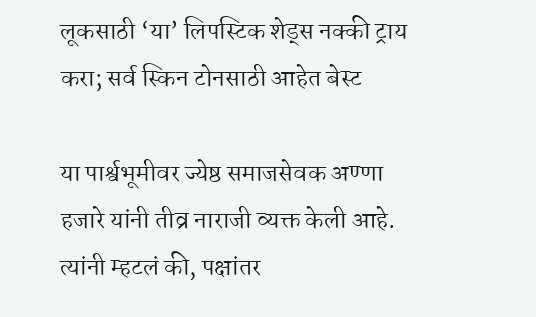लूकसाठी ‘या’ लिपस्टिक शेड्स नक्की ट्राय करा; सर्व स्किन टोनसाठी आहेत बेस्ट

या पार्श्वभूमीवर ज्येष्ठ समाजसेवक अण्णा हजारे यांनी तीव्र नाराजी व्यक्त केली आहे. त्यांनी म्हटलं की, पक्षांतर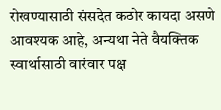रोखण्यासाठी संसदेत कठोर कायदा असणे आवश्यक आहे, अन्यथा नेते वैयक्तिक स्वार्थासाठी वारंवार पक्ष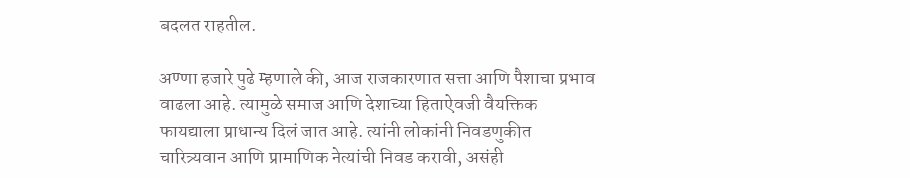बदलत राहतील.

अण्णा हजारे पुढे म्हणाले की, आज राजकारणात सत्ता आणि पैशाचा प्रभाव वाढला आहे. त्यामुळे समाज आणि देशाच्या हिताऐवजी वैयक्तिक फायद्याला प्राधान्य दिलं जात आहे. त्यांनी लोकांनी निवडणुकीत चारित्र्यवान आणि प्रामाणिक नेत्यांची निवड करावी, असंही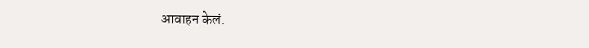आवाहन केलं.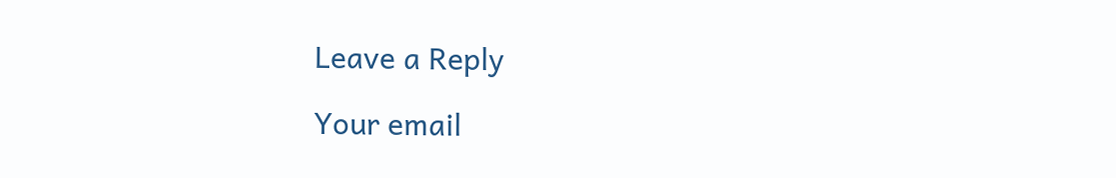Leave a Reply

Your email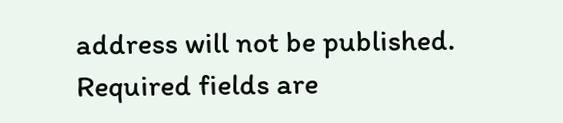address will not be published. Required fields are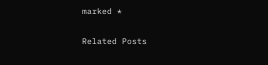marked *

Related Posts